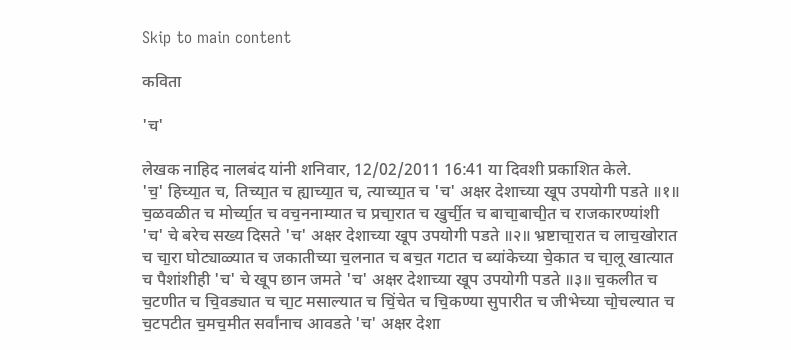Skip to main content

कविता

'च'

लेखक नाहिद नालबंद यांनी शनिवार, 12/02/2011 16:41 या दिवशी प्रकाशित केले.
'च॒' हिच्या॒त च, तिच्या॒त च ह्याच्या॒त च, त्याच्या॒त च 'च' अक्षर देशाच्या खूप उपयोगी पडते ॥१॥ च॒ळवळीत च मोर्च्या॒त च वच॒ननाम्यात च प्रचा॒रात च खुर्ची॒त च बाचा॒बाची॒त च राजकारण्यांशी 'च' चे बरेच सख्य दिसते 'च' अक्षर देशाच्या खूप उपयोगी पडते ॥२॥ भ्रष्टाचा॒रात च लाच॒खोरात च चा॒रा घोट्याळ्यात च जकातीच्या च॒लनात च बच॒त गटात च ब्यांकेच्या चे॒कात च चा॒लू खात्यात च पैशांशीही 'च' चे खूप छान जमते 'च' अक्षर देशाच्या खूप उपयोगी पडते ॥३॥ च॒कलीत च च॒टणीत च चि॒वड्यात च चा॒ट मसाल्यात च चिं॒चेत च चि॒कण्या सुपारीत च जीभेच्या चो॒चल्यात च च॒टपटीत च॒मच॒मीत सर्वांनाच आवडते 'च' अक्षर देशा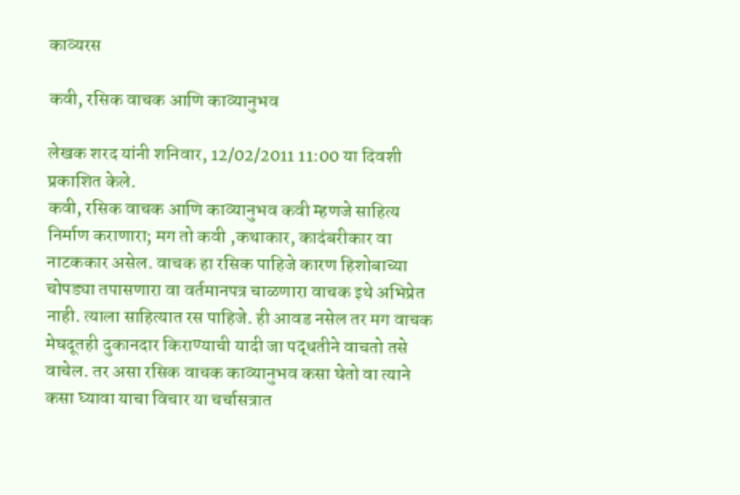काव्यरस

कवी, रसिक वाचक आणि काव्यानुभव

लेखक शरद यांनी शनिवार, 12/02/2011 11:00 या दिवशी प्रकाशित केले.
कवी, रसिक वाचक आणि काव्यानुभव कवी म्हणजे साहित्य निर्माण कराणारा; मग तो कवी ,कथाकार, कादंबरीकार वा नाटककार असेल. वाचक हा रसिक पाहिजे कारण हिशोबाच्या चोपड्या तपासणारा वा वर्तमानपत्र चाळणारा वाचक इथे अभिप्रेत नाही. त्याला साहित्यात रस पाहिजे. ही आवड नसेल तर मग वाचक मेघदूतही दुकानदार किराण्याची यादी जा पद्धतीने वाचतो तसे वाचेल. तर असा रसिक वाचक काव्यानुभव कसा घेतो वा त्याने कसा घ्यावा याचा विचार या चर्चासत्रात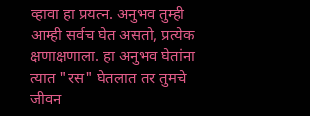व्हावा हा प्रयत्न. अनुभव तुम्ही आम्ही सर्वच घेत असतो, प्रत्येक क्षणाक्षणाला. हा अनुभव घेतांना त्यात "रस" घेतलात तर तुमचे जीवन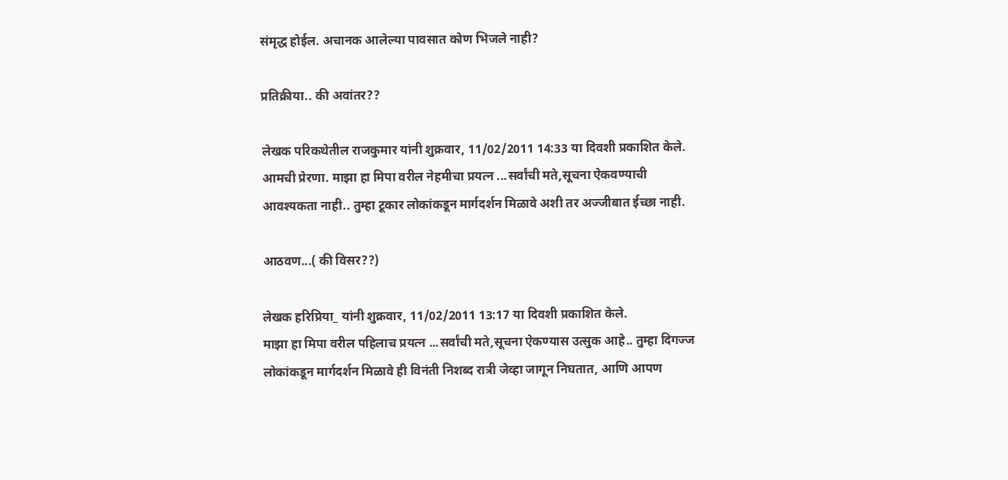संमृद्ध होईल. अचानक आलेल्या पावसात कोण भिजले नाही?

प्रतिक्रीया.. की अवांतर??

लेखक परिकथेतील राजकुमार यांनी शुक्रवार, 11/02/2011 14:33 या दिवशी प्रकाशित केले.
आमची प्रेरणा. माझा हा मिपा वरील नेहमीचा प्रयत्न ...सर्वांची मते,सूचना ऐकवण्याची आवश्यकता नाही.. तुम्हा टूकार लोकांकडून मार्गदर्शन मिळावे अशी तर अज्जीबात ईच्छा नाही.

आठवण...( की विसर??)

लेखक हरिप्रिया_ यांनी शुक्रवार, 11/02/2011 13:17 या दिवशी प्रकाशित केले.
माझा हा मिपा वरील पहिलाच प्रयत्न ...सर्वांची मते,सूचना ऐकण्यास उत्सुक आहे.. तुम्हा दिगज्ज लोकांकडून मार्गदर्शन मिळावे ही विनंती निशब्द रात्री जेव्हा जागून निघतात, आणि आपण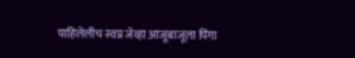पाहिलेलीच स्वप्न जेव्हा आजूबाजूला पिंगा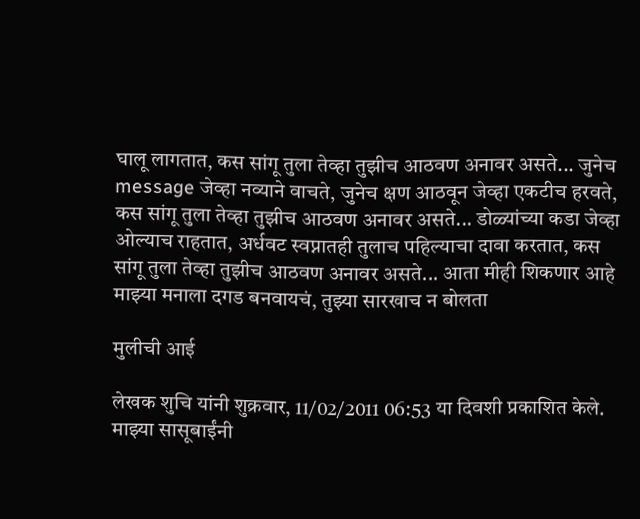घालू लागतात, कस सांगू तुला तेव्हा तुझीच आठवण अनावर असते... जुनेच message जेव्हा नव्याने वाचते, जुनेच क्षण आठवून जेव्हा एकटीच हरवते, कस सांगू तुला तेव्हा तुझीच आठवण अनावर असते... डोळ्यांच्या कडा जेव्हा ओल्याच राहतात, अर्धवट स्वप्नातही तुलाच पहिल्याचा दावा करतात, कस सांगू तुला तेव्हा तुझीच आठवण अनावर असते... आता मीही शिकणार आहे माझ्या मनाला दगड बनवायचं, तुझ्या सारखाच न बोलता

मुलीची आई

लेखक शुचि यांनी शुक्रवार, 11/02/2011 06:53 या दिवशी प्रकाशित केले.
माझ्या सासूबाईंनी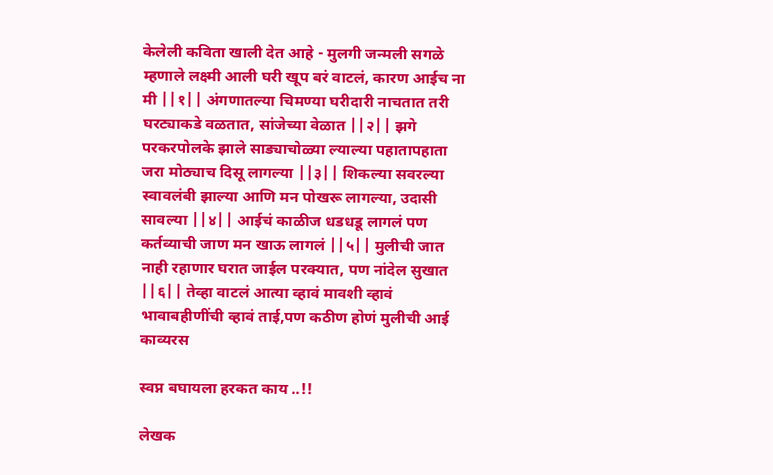केलेली कविता खाली देत आहे - मुलगी जन्मली सगळे म्हणाले लक्ष्मी आली घरी खूप बरं वाटलं, कारण आईच ना मी ||१|| अंगणातल्या चिमण्या घरीदारी नाचतात तरी घरट्याकडे वळतात, सांजेच्या वेळात ||२|| झगे परकरपोलके झाले साड्याचोळ्या ल्याल्या पहातापहाता जरा मोठ्याच दिसू लागल्या ||३|| शिकल्या सवरल्या स्वावलंबी झाल्या आणि मन पोखरू लागल्या, उदासी सावल्या ||४|| आईचं काळीज धडधडू लागलं पण कर्तव्याची जाण मन खाऊ लागलं ||५|| मुलीची जात नाही रहाणार घरात जाईल परक्यात, पण नांदेल सुखात ||६|| तेव्हा वाटलं आत्या व्हावं मावशी व्हावं भावाबहीणींची व्हावं ताई,पण कठीण होणं मुलीची आई
काव्यरस

स्वप्न बघायला हरकत काय ..!!

लेखक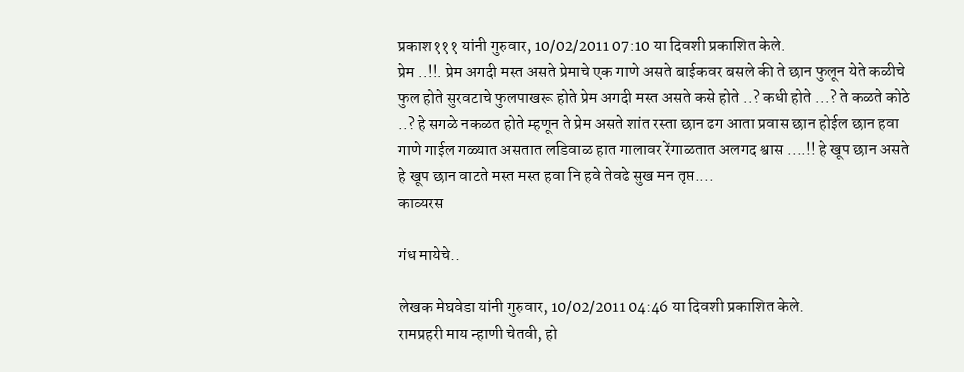प्रकाश१११ यांनी गुरुवार, 10/02/2011 07:10 या दिवशी प्रकाशित केले.
प्रेम ..!!. प्रेम अगदी मस्त असते प्रेमाचे एक गाणे असते बाईकवर बसले की ते छान फुलून येते कळीचे फुल होते सुरवटाचे फुलपाखरू होते प्रेम अगदी मस्त असते कसे होते ..? कधी होते ...? ते कळते कोठे ..? हे सगळे नकळत होते म्हणून ते प्रेम असते शांत रस्ता छान ढग आता प्रवास छान होईल छान हवा गाणे गाईल गळ्यात असतात लडिवाळ हात गालावर रेंगाळतात अलगद श्वास ....!! हे खूप छान असते हे खूप छान वाटते मस्त मस्त हवा नि हवे तेवढे सुख मन तृप्त....
काव्यरस

गंध मायेचे..

लेखक मेघवेडा यांनी गुरुवार, 10/02/2011 04:46 या दिवशी प्रकाशित केले.
रामप्रहरी माय न्हाणी चेतवी, हो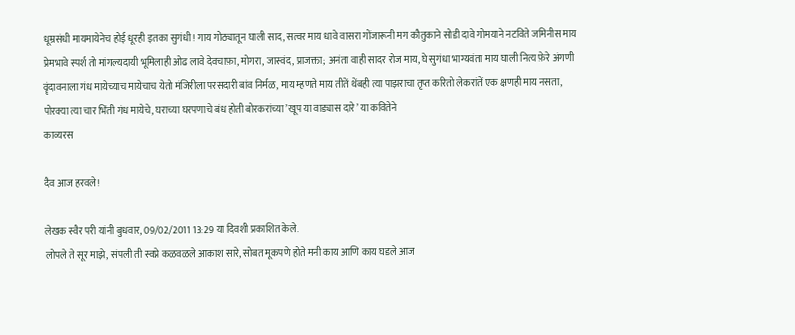धूम्रसंधी मायमायेनेच होई धूरही इतका सुगंधी! गाय गोठ्यातून घाली साद, सत्वर माय धावे वासरा गोंजारूनी मग कौतुकाने सोडी दावे गोमयाने नटविते जमिनीस माय प्रेमभावे स्पर्श तो मांगल्यदायी भूमिलाही ओढ लावे देवचाफ़ा, मोगरा, जास्वंद, प्राजक्ता; अनंता वाही सादर रोज माय, घे सुगंधा भाग्यवंता माय घाली नित्य फ़ेरे अंगणी वॄंदावनाला गंध मायेच्याच मायेचाच येतो मंजिरीला परसदारी बांव निर्मळ, माय म्हणते माय तीतें थेंबही त्या पाझराचा तृप्त करितो लेकरांतें एक क्षणही माय नसता, पोरक्या त्या चार भिंती गंध मायेचे, घराच्या घरपणाचे बंध होती बोरकरांच्या ’खूप या वाड्यास दारे’ या कवितेने
काव्यरस

दैव आज हरवले!

लेखक स्वैर परी यांनी बुधवार, 09/02/2011 13:29 या दिवशी प्रकाशित केले.
लोपले ते सूर माझे, संपली ती स्वप्ने कळवळले आकाश सारे, सोबत मूकपणे होते मनी काय आणि काय घडले आज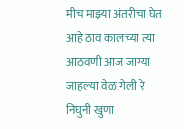मीच माझ्या अंतरीचा घेत आहे ठाव कालच्या त्या आठवणी आज जाग्या जाहल्या वेळ गेली रे निघुनी खुणा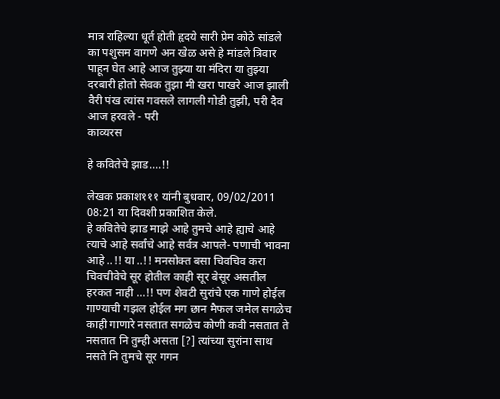मात्र राहिल्या धूर्त होती हृदये सारी प्रेम कोठे सांडले का पशुसम वागणे अन खेळ असे हे मांडले त्रिवार पाहून घेत आहे आज तुझ्या या मंदिरा या तुझ्या दरबारी होतो सेवक तुझा मी खरा पाखरे आज झाली वैरी पंख त्यांस गवसले लागली गोडी तुझी, परी दैव आज हरवले - परी
काव्यरस

हे कवितेचे झाड....!!

लेखक प्रकाश१११ यांनी बुधवार, 09/02/2011 08:21 या दिवशी प्रकाशित केले.
हे कवितेचे झाड माझे आहे तुमचे आहे ह्याचे आहे त्याचे आहे सर्वांचे आहे सर्वत्र आपले- पणाची भावना आहे ..!! या ..!! मनसोक्त बसा चिवचिव करा चिवचीवेचे सूर होतील काही सूर बेसूर असतील हरकत नाही ...!! पण शेवटी सुरांचे एक गाणे होईल गाण्याची गझल होईल मग छान मैफल जमेल सगळेच काही गाणारे नसतात सगळेच कोणी कवी नसतात ते नसतात नि तुम्ही असता [?] त्यांच्या सुरांना साथ नसते नि तुमचे सूर गगन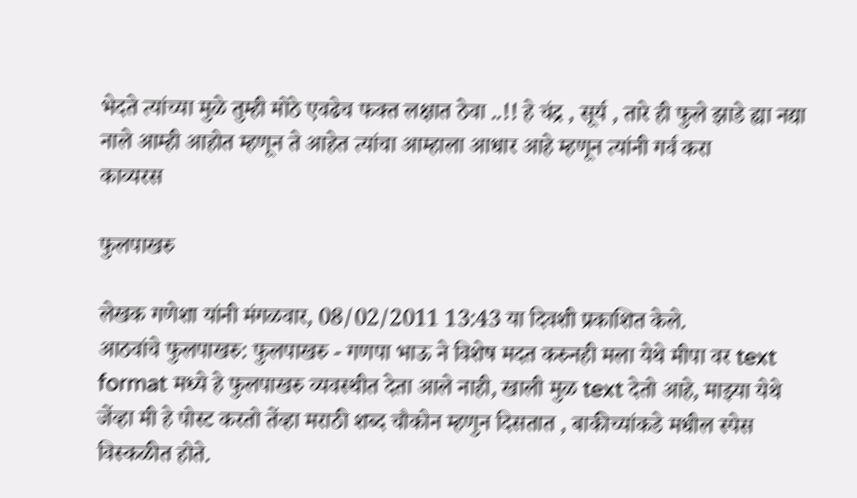भेदते त्यांच्या मुळे तुम्ही मोठे एवढेच फक्त लक्षात ठेवा ..!! हे चंद्र , सूर्य , तारे ही फुले झाडे ह्या नद्या नाले आम्ही आहोत म्हणून ते आहेत त्यांचा आम्हाला आधार आहे म्हणून त्यांनी गर्व करा
काव्यरस

फुलपाखरु

लेखक गणेशा यांनी मंगळवार, 08/02/2011 13:43 या दिवशी प्रकाशित केले.
आठवांचे फुलपाखरु: फुलपाखरु - गणपा भाऊ ने विशेष मदत करुनही मला येथे मीपा वर text format मध्ये हे फुलपाखरु व्यवस्थीत देता आले नाही, खाली मुळ text देतो आहे, माझ्या येथे जेंव्हा मी हे पोस्ट करतो तेंव्हा मराठी शब्द चौकोन म्हणुन दिसतात , बाकीच्यांकडे मधील स्पेस विस्कळीत होते.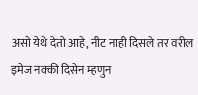असो येथे देतो आहे, नीट नाही दिसले तर वरील इमेज नक्की दिसेन म्हणुन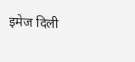इमेज दिली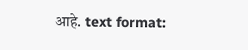आहे. text format: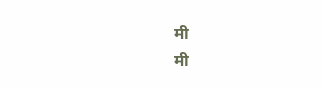मी                                       मी